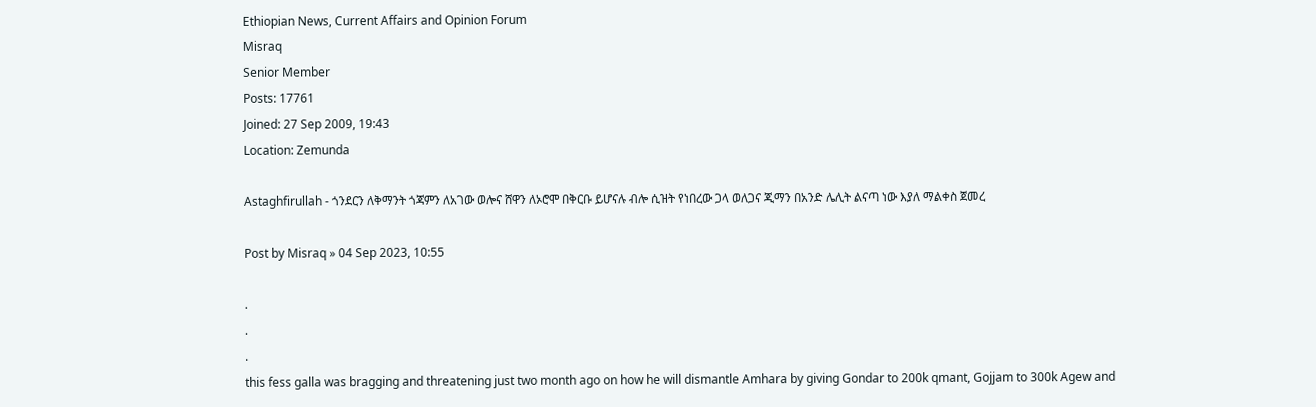Ethiopian News, Current Affairs and Opinion Forum
Misraq
Senior Member
Posts: 17761
Joined: 27 Sep 2009, 19:43
Location: Zemunda

Astaghfirullah - ጎንደርን ለቅማንት ጎጃምን ለአገው ወሎና ሸዋን ለኦሮሞ በቅርቡ ይሆናሉ ብሎ ሲዝት የነበረው ጋላ ወለጋና ጂማን በአንድ ሌሊት ልናጣ ነው እያለ ማልቀስ ጀመረ

Post by Misraq » 04 Sep 2023, 10:55

.
.
.
this fess galla was bragging and threatening just two month ago on how he will dismantle Amhara by giving Gondar to 200k qmant, Gojjam to 300k Agew and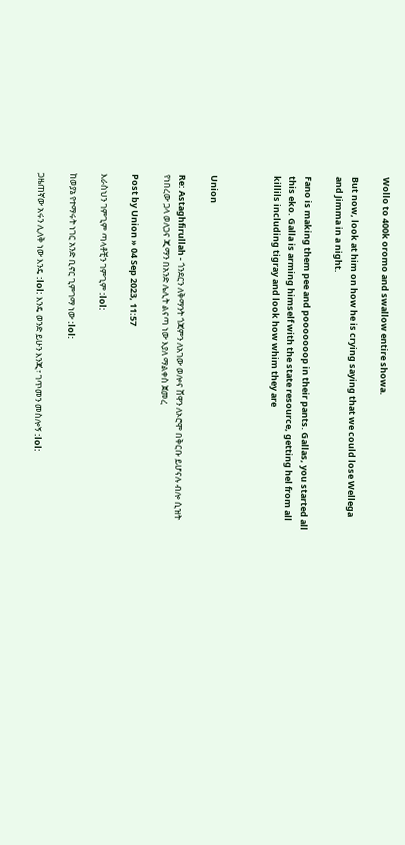Wollo to 400k oromo and swallow entire showa.

But now, look at him on how he is crying saying that we could lose Wellega and Jimma in a night.

Fano is making them pee and pooooooop in their pants. Gallas, you started all this eko. Galla is arming himself with the state resource, getting hel from all killils including tigray and look how whim they are



Union

Re: Astaghfirullah - ጎንደርን ለቅማንት ጎጃምን ለአገው ወሎና ሸዋን ለኦሮሞ በቅርቡ ይሆናሉ ብሎ ሲዝት የነበረው ጋላ ወለጋና ጂማን በአንድ ሌሊት ልናጣ ነው እያለ ማልቀስ ጀመረ

Post by Union » 04 Sep 2023, 11:57

እራስህን ገምጊም ጣላቶቺን ገምጊም :lol:

ከወያኔ የተማሩት ነገር አንድ ቢኖር ጊምገማ ነው :lol:

ጋዜጠኛው አሩን ሊለቅ ነው እንዴ :lol: እንዴ ወንድ ይሁን እንጂ፣ ገጥመን መስሎኝ :lol: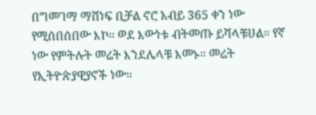በግመገማ ማሸነፍ ቢቻል ኖሮ አብይ 365 ቀን ነው የሚሰበሰበው እኮ። ወደ እውነቱ ብትመጡ ይሻላቹሀል። የኛ ነው የምትሉት መሬት እንደሌላቹ እመኑ። መሬት የኢትዮጵያዊያኖች ነው።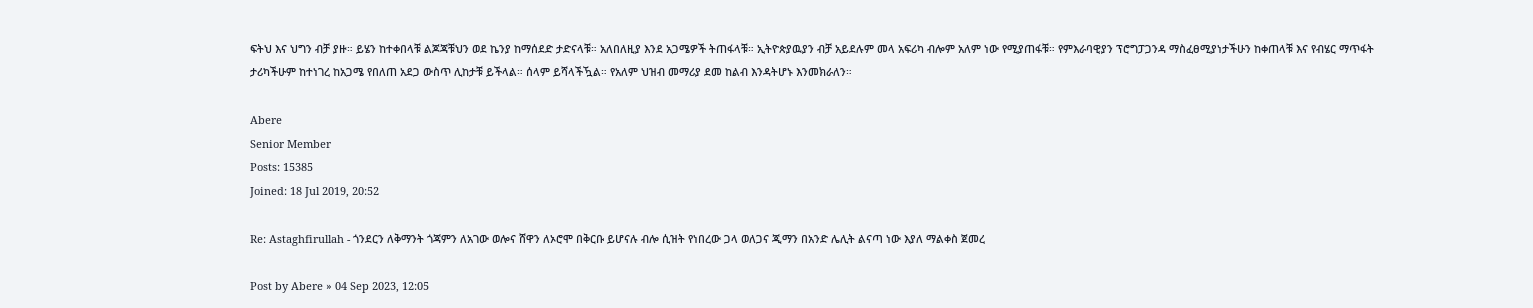ፍትህ እና ህግን ብቻ ያዙ። ይሄን ከተቀበላቹ ልጆጃቹህን ወደ ኬንያ ከማሰደድ ታድናላቹ። አለበለዚያ እንደ አጋሜዎች ትጠፋላቹ። ኢትዮጵያዉያን ብቻ አይደሉም መላ አፍሪካ ብሎም አለም ነው የሚያጠፋቹ። የምእራባዊያን ፕሮግፓጋንዳ ማስፈፀሚያነታችሁን ከቀጠላቹ እና የብሄር ማጥፋት ታሪካችሁም ከተነገረ ከአጋሜ የበለጠ አደጋ ውስጥ ሊከታቹ ይችላል። ሰላም ይሻላችዃል። የአለም ህዝብ መማሪያ ደመ ከልብ እንዳትሆኑ እንመክራለን።

Abere
Senior Member
Posts: 15385
Joined: 18 Jul 2019, 20:52

Re: Astaghfirullah - ጎንደርን ለቅማንት ጎጃምን ለአገው ወሎና ሸዋን ለኦሮሞ በቅርቡ ይሆናሉ ብሎ ሲዝት የነበረው ጋላ ወለጋና ጂማን በአንድ ሌሊት ልናጣ ነው እያለ ማልቀስ ጀመረ

Post by Abere » 04 Sep 2023, 12:05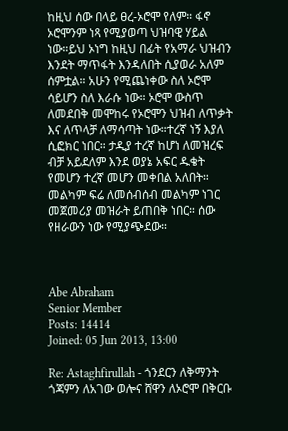ከዚህ ሰው በላይ ፀረ-ኦሮሞ የለም። ፋኖ ኦሮሞንም ነጻ የሚያወጣ ህዝባዊ ሃይል ነው።ይህ ኦነግ ከዚህ በፊት የአማራ ህዝብን እንደት ማጥፋት እንዳለበት ሲያወራ አለም ሰምቷል። አሁን የሚጨነቀው ስለ ኦሮሞ ሳይሆን ስለ እራሱ ነው። ኦሮሞ ውስጥ ለመደበቅ መሞከሩ የኦሮሞን ህዝብ ለጥቃት እና ለጥላቻ ለማሳጣት ነው።ተረኛ ነኝ እያለ ሲፎክር ነበር። ታዲያ ተረኛ ከሆነ ለመዝረፍ ብቻ አይደለም እንደ ወያኔ አፍር ዱቄት የመሆን ተረኛ መሆን መቀበል አለበት። መልካም ፍሬ ለመሰብሰብ መልካም ነገር መጀመሪያ መዝራት ይጠበቅ ነበር። ሰው የዘራውን ነው የሚያጭደው።



Abe Abraham
Senior Member
Posts: 14414
Joined: 05 Jun 2013, 13:00

Re: Astaghfirullah - ጎንደርን ለቅማንት ጎጃምን ለአገው ወሎና ሸዋን ለኦሮሞ በቅርቡ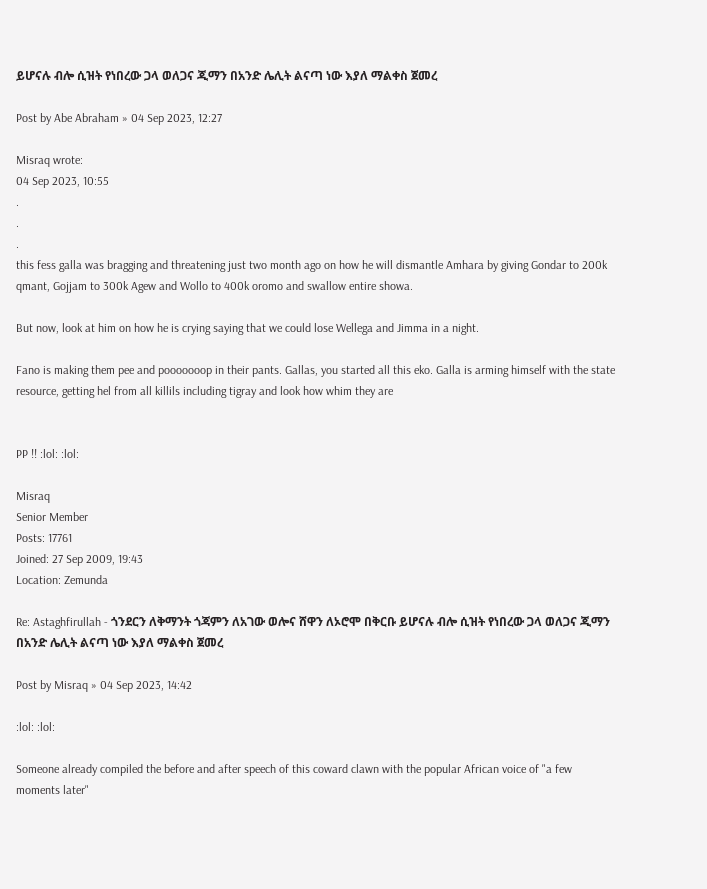ይሆናሉ ብሎ ሲዝት የነበረው ጋላ ወለጋና ጂማን በአንድ ሌሊት ልናጣ ነው እያለ ማልቀስ ጀመረ

Post by Abe Abraham » 04 Sep 2023, 12:27

Misraq wrote:
04 Sep 2023, 10:55
.
.
.
this fess galla was bragging and threatening just two month ago on how he will dismantle Amhara by giving Gondar to 200k qmant, Gojjam to 300k Agew and Wollo to 400k oromo and swallow entire showa.

But now, look at him on how he is crying saying that we could lose Wellega and Jimma in a night.

Fano is making them pee and pooooooop in their pants. Gallas, you started all this eko. Galla is arming himself with the state resource, getting hel from all killils including tigray and look how whim they are


PP !! :lol: :lol:

Misraq
Senior Member
Posts: 17761
Joined: 27 Sep 2009, 19:43
Location: Zemunda

Re: Astaghfirullah - ጎንደርን ለቅማንት ጎጃምን ለአገው ወሎና ሸዋን ለኦሮሞ በቅርቡ ይሆናሉ ብሎ ሲዝት የነበረው ጋላ ወለጋና ጂማን በአንድ ሌሊት ልናጣ ነው እያለ ማልቀስ ጀመረ

Post by Misraq » 04 Sep 2023, 14:42

:lol: :lol:

Someone already compiled the before and after speech of this coward clawn with the popular African voice of "a few moments later"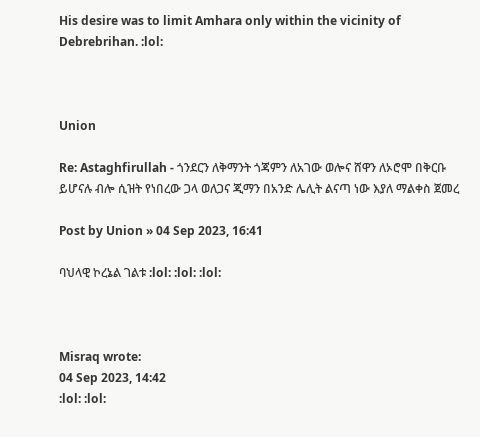His desire was to limit Amhara only within the vicinity of Debrebrihan. :lol:



Union

Re: Astaghfirullah - ጎንደርን ለቅማንት ጎጃምን ለአገው ወሎና ሸዋን ለኦሮሞ በቅርቡ ይሆናሉ ብሎ ሲዝት የነበረው ጋላ ወለጋና ጂማን በአንድ ሌሊት ልናጣ ነው እያለ ማልቀስ ጀመረ

Post by Union » 04 Sep 2023, 16:41

ባህላዊ ኮረኔል ገልቱ :lol: :lol: :lol:



Misraq wrote:
04 Sep 2023, 14:42
:lol: :lol: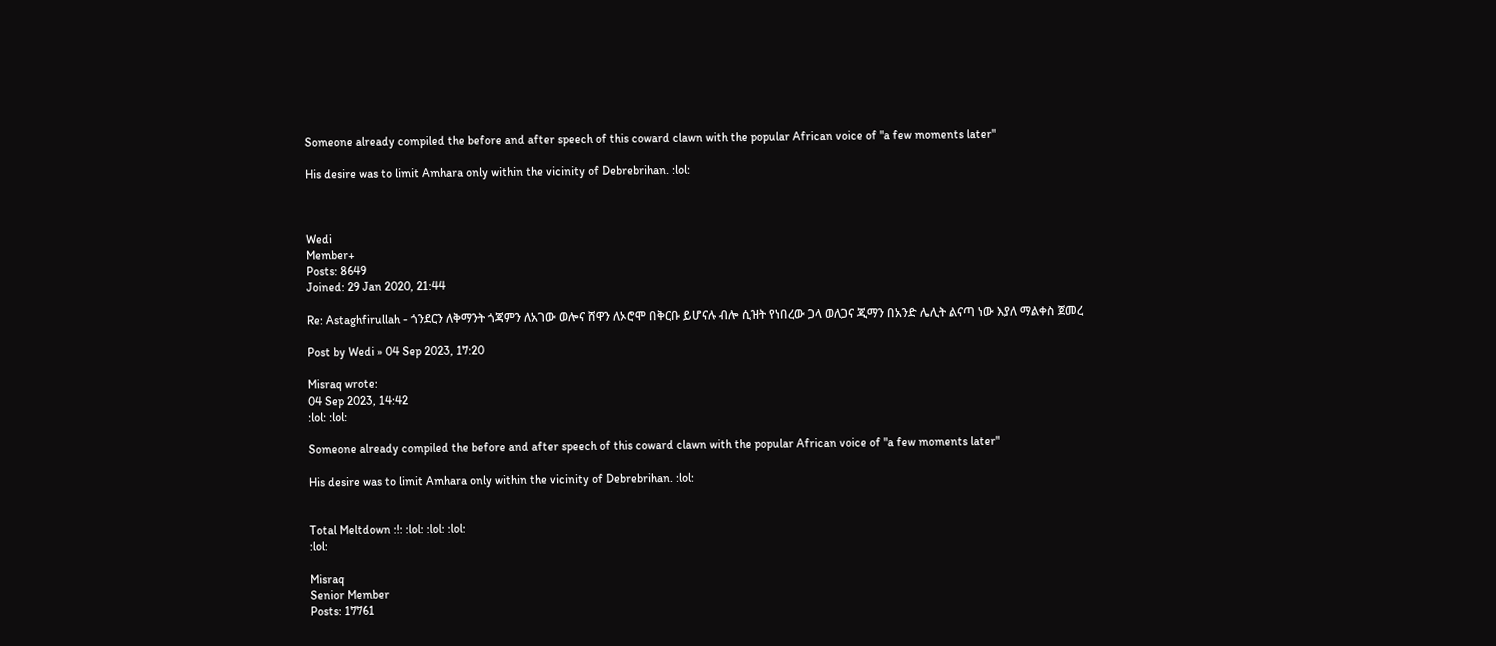Someone already compiled the before and after speech of this coward clawn with the popular African voice of "a few moments later"

His desire was to limit Amhara only within the vicinity of Debrebrihan. :lol:



Wedi
Member+
Posts: 8649
Joined: 29 Jan 2020, 21:44

Re: Astaghfirullah - ጎንደርን ለቅማንት ጎጃምን ለአገው ወሎና ሸዋን ለኦሮሞ በቅርቡ ይሆናሉ ብሎ ሲዝት የነበረው ጋላ ወለጋና ጂማን በአንድ ሌሊት ልናጣ ነው እያለ ማልቀስ ጀመረ

Post by Wedi » 04 Sep 2023, 17:20

Misraq wrote:
04 Sep 2023, 14:42
:lol: :lol:

Someone already compiled the before and after speech of this coward clawn with the popular African voice of "a few moments later"

His desire was to limit Amhara only within the vicinity of Debrebrihan. :lol:


Total Meltdown :!: :lol: :lol: :lol:
:lol:

Misraq
Senior Member
Posts: 17761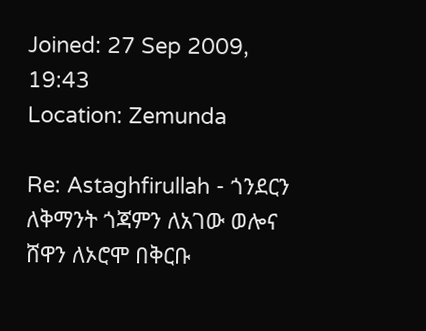Joined: 27 Sep 2009, 19:43
Location: Zemunda

Re: Astaghfirullah - ጎንደርን ለቅማንት ጎጃምን ለአገው ወሎና ሸዋን ለኦሮሞ በቅርቡ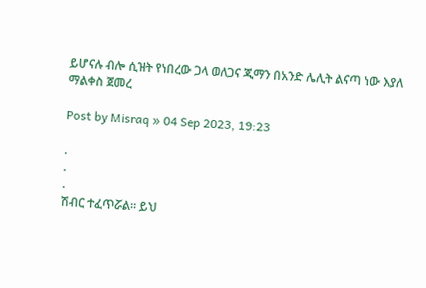ይሆናሉ ብሎ ሲዝት የነበረው ጋላ ወለጋና ጂማን በአንድ ሌሊት ልናጣ ነው እያለ ማልቀስ ጀመረ

Post by Misraq » 04 Sep 2023, 19:23

.
.
.
ሽብር ተፈጥሯል። ይህ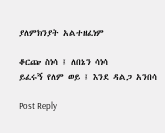ያለምክንያት አልተዘፈነም

ቆርጬ ስነሳ ፤ ለበኔን ሳነሳ
ይፈሩኝ የለም ወይ ፤ እንደ ዳልጋ አንበሳ

Post Reply